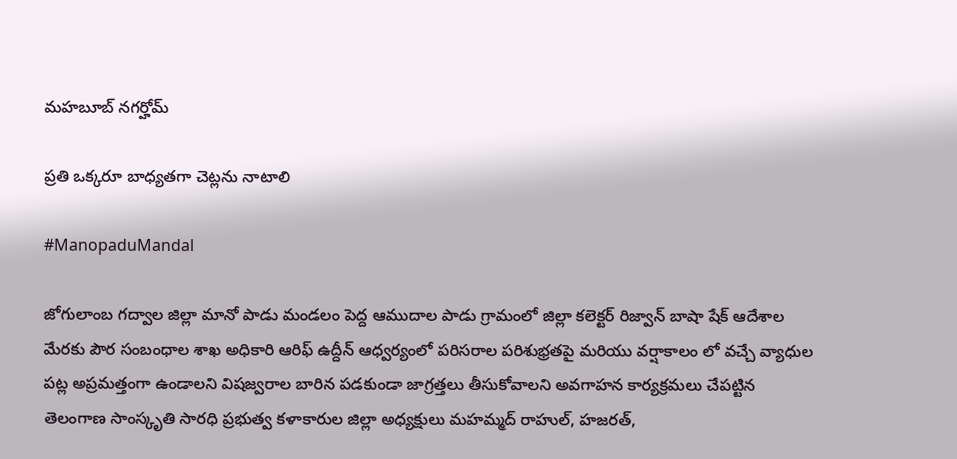మహబూబ్ నగర్హోమ్

ప్రతి ఒక్కరూ బాధ్యతగా చెట్లను నాటాలి

#ManopaduMandal

జోగులాంబ గద్వాల జిల్లా మానో పాడు మండలం పెద్ద ఆముదాల పాడు గ్రామంలో జిల్లా కలెక్టర్ రిజ్వాన్ బాషా షేక్ ఆదేశాల మేరకు పౌర సంబంధాల శాఖ అధికారి ఆరిఫ్ ఉద్దీన్ ఆధ్వర్యంలో పరిసరాల పరిశుభ్రతపై మరియు వర్షాకాలం లో వచ్చే వ్యాధుల పట్ల అప్రమత్తంగా ఉండాలని విషజ్వరాల బారిన పడకుండా జాగ్రత్తలు తీసుకోవాలని అవగాహన కార్యక్రమలు చేపట్టిన తెలంగాణ సాంస్కృతి సారధి ప్రభుత్వ కళాకారుల జిల్లా అధ్యక్షులు మహమ్మద్ రాహుల్, హజరత్,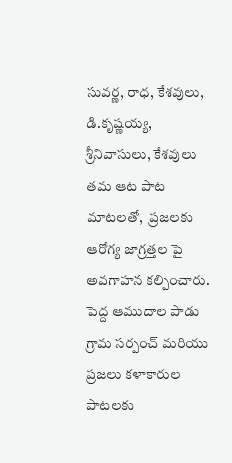సువర్ణ, రాధ, కేశవులు, డి.కృష్ణయ్య, శ్రీనివాసులు, కేశవులు తమ ఆట పాట మాటలతో,  ప్రజలకు ఆరోగ్య జాగ్రత్తల పై అవగాహన కల్పించారు. పెద్ద ఆముదాల పాడు గ్రామ సర్పంచ్ మరియు ప్రజలు కళాకారుల పాటలకు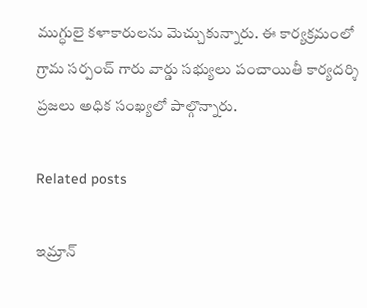ముగ్ధులై కళాకారులను మెచ్చుకున్నారు. ఈ కార్యక్రమంలో గ్రామ సర్పంచ్ గారు వార్డు సభ్యులు పంచాయితీ కార్యదర్శి ప్రజలు అధిక సంఖ్యలో పాల్గొన్నారు.

Related posts

ఇమ్రాన్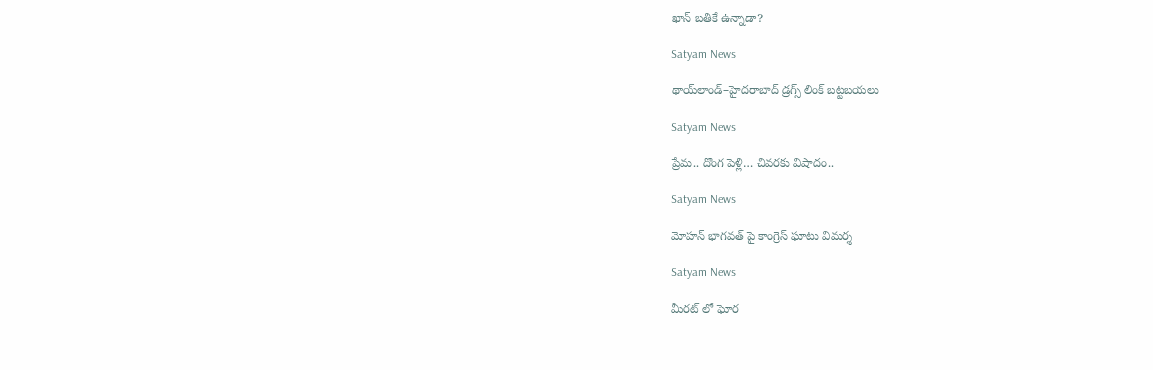ఖాన్ బతికే ఉన్నాడా?

Satyam News

థాయ్‌లాండ్–హైదరాబాద్ డ్రగ్స్ లింక్ బట్టబయలు

Satyam News

ప్రేమ.. దొంగ పెళ్లి… చివరకు విషాదం..

Satyam News

మోహన్ భాగవత్ పై కాంగ్రెస్ ఘాటు విమర్శ

Satyam News

మీరట్ లో ఘోర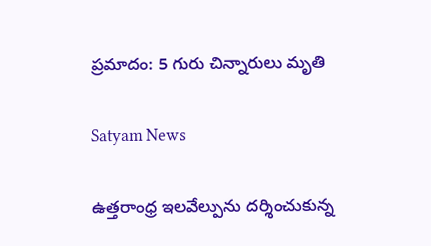ప్రమాదం: 5 గురు చిన్నారులు మృతి

Satyam News

ఉత్తరాంధ్ర ఇలవేల్పును దర్శించుకున్న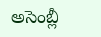అసెంబ్లీ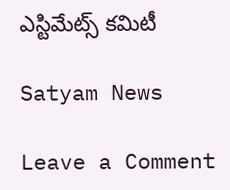ఎస్టిమేట్స్ కమిటీ

Satyam News

Leave a Comment